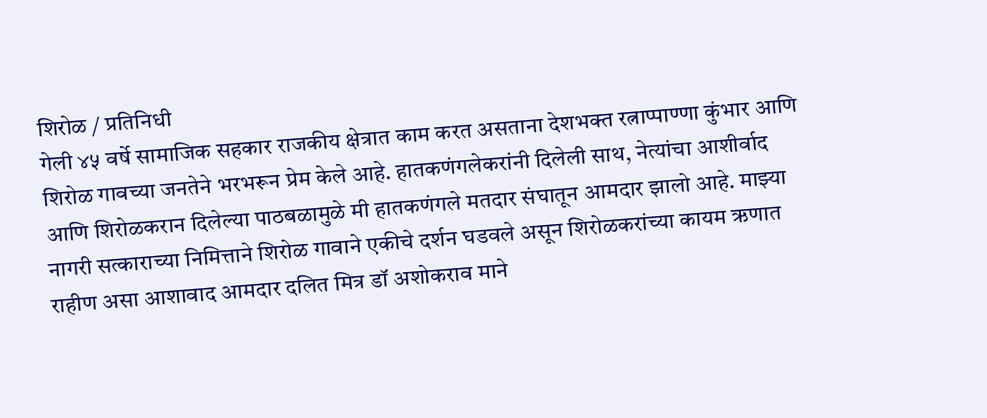शिरोळ / प्रतिनिधी
गेली ४५ वर्षे सामाजिक सहकार राजकीय क्षेत्रात काम करत असताना देशभक्त रत्नाप्पाण्णा कुंभार आणि शिरोळ गावच्या जनतेने भरभरून प्रेम केले आहे. हातकणंगलेकरांनी दिलेली साथ, नेत्यांचा आशीर्वाद आणि शिरोळकरान दिलेल्या पाठबळामुळे मी हातकणंगले मतदार संघातून आमदार झालो आहे. माझ्या नागरी सत्काराच्या निमित्ताने शिरोळ गावाने एकीचे दर्शन घडवले असून शिरोळकरांच्या कायम ऋणात राहीण असा आशावाद आमदार दलित मित्र डॉ अशोकराव माने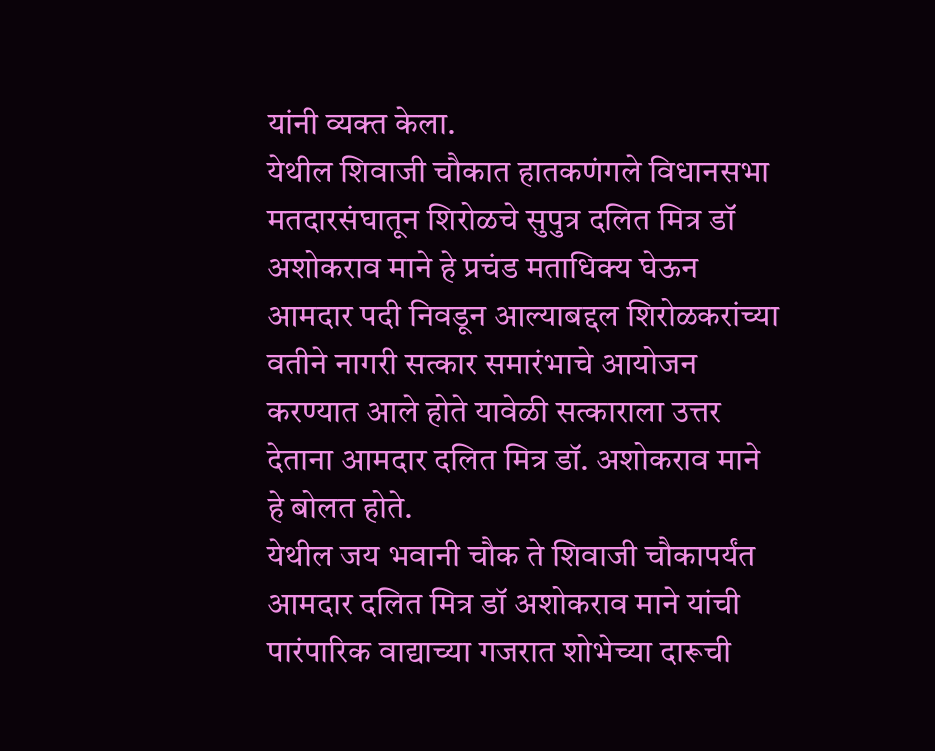यांनी व्यक्त केला.
येथील शिवाजी चौकात हातकणंगले विधानसभा मतदारसंघातून शिरोळचे सुपुत्र दलित मित्र डॉ अशोकराव माने हे प्रचंड मताधिक्य घेऊन आमदार पदी निवडून आल्याबद्दल शिरोळकरांच्या वतीने नागरी सत्कार समारंभाचे आयोजन करण्यात आले होते यावेळी सत्काराला उत्तर देताना आमदार दलित मित्र डॉ. अशोकराव माने हे बोलत होते.
येथील जय भवानी चौक ते शिवाजी चौकापर्यंत आमदार दलित मित्र डॉ अशोकराव माने यांची पारंपारिक वाद्याच्या गजरात शोभेच्या दारूची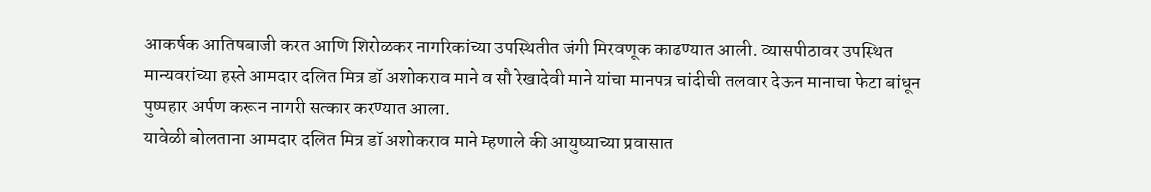आकर्षक आतिषबाजी करत आणि शिरोळकर नागरिकांच्या उपस्थितीत जंगी मिरवणूक काढण्यात आली. व्यासपीठावर उपस्थित मान्यवरांच्या हस्ते आमदार दलित मित्र डॉ अशोकराव माने व सौ रेखादेवी माने यांचा मानपत्र चांदीची तलवार देऊन मानाचा फेटा बांधून पुष्पहार अर्पण करून नागरी सत्कार करण्यात आला.
यावेळी बोलताना आमदार दलित मित्र डॉ अशोकराव माने म्हणाले की आयुष्याच्या प्रवासात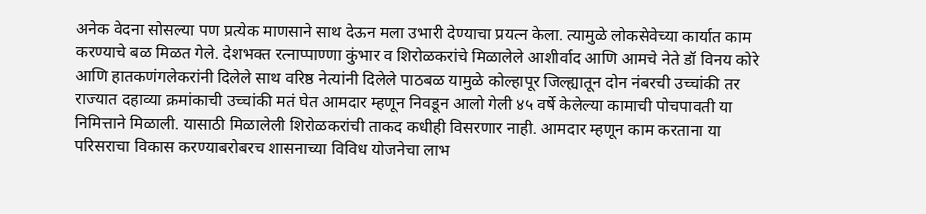अनेक वेदना सोसल्या पण प्रत्येक माणसाने साथ देऊन मला उभारी देण्याचा प्रयत्न केला. त्यामुळे लोकसेवेच्या कार्यात काम करण्याचे बळ मिळत गेले. देशभक्त रत्नाप्पाण्णा कुंभार व शिरोळकरांचे मिळालेले आशीर्वाद आणि आमचे नेते डॉ विनय कोरे आणि हातकणंगलेकरांनी दिलेले साथ वरिष्ठ नेत्यांनी दिलेले पाठबळ यामुळे कोल्हापूर जिल्ह्यातून दोन नंबरची उच्चांकी तर राज्यात दहाव्या क्रमांकाची उच्चांकी मतं घेत आमदार म्हणून निवडून आलो गेली ४५ वर्षे केलेल्या कामाची पोचपावती या निमित्ताने मिळाली. यासाठी मिळालेली शिरोळकरांची ताकद कधीही विसरणार नाही. आमदार म्हणून काम करताना या परिसराचा विकास करण्याबरोबरच शासनाच्या विविध योजनेचा लाभ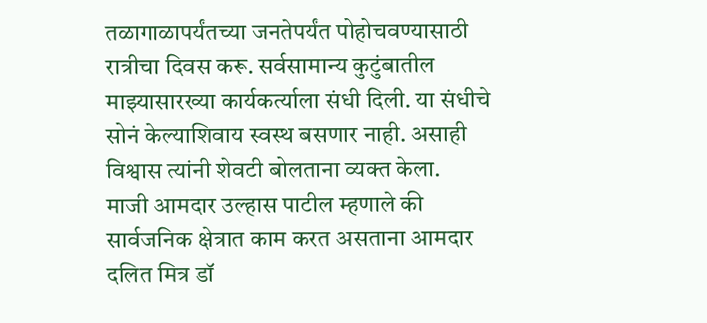तळागाळापर्यंतच्या जनतेपर्यंत पोहोचवण्यासाठी रात्रीचा दिवस करू. सर्वसामान्य कुटुंबातील माझ्यासारख्या कार्यकर्त्याला संधी दिली. या संधीचे सोनं केल्याशिवाय स्वस्थ बसणार नाही. असाही विश्वास त्यांनी शेवटी बोलताना व्यक्त केला.
माजी आमदार उल्हास पाटील म्हणाले की सार्वजनिक क्षेत्रात काम करत असताना आमदार दलित मित्र डॉ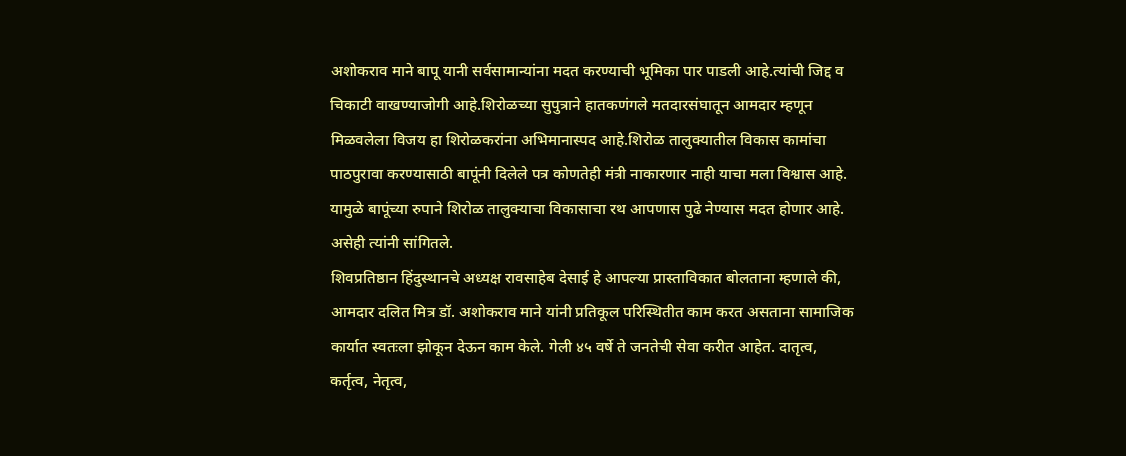अशोकराव माने बापू यानी सर्वसामान्यांना मदत करण्याची भूमिका पार पाडली आहे.त्यांची जिद्द व चिकाटी वाखण्याजोगी आहे.शिरोळच्या सुपुत्राने हातकणंगले मतदारसंघातून आमदार म्हणून मिळवलेला विजय हा शिरोळकरांना अभिमानास्पद आहे.शिरोळ तालुक्यातील विकास कामांचा पाठपुरावा करण्यासाठी बापूंनी दिलेले पत्र कोणतेही मंत्री नाकारणार नाही याचा मला विश्वास आहे. यामुळे बापूंच्या रुपाने शिरोळ तालुक्याचा विकासाचा रथ आपणास पुढे नेण्यास मदत होणार आहे. असेही त्यांनी सांगितले.
शिवप्रतिष्ठान हिंदुस्थानचे अध्यक्ष रावसाहेब देसाई हे आपल्या प्रास्ताविकात बोलताना म्हणाले की, आमदार दलित मित्र डॉ. अशोकराव माने यांनी प्रतिकूल परिस्थितीत काम करत असताना सामाजिक कार्यात स्वतःला झोकून देऊन काम केले. गेली ४५ वर्षे ते जनतेची सेवा करीत आहेत. दातृत्व, कर्तृत्व, नेतृत्व,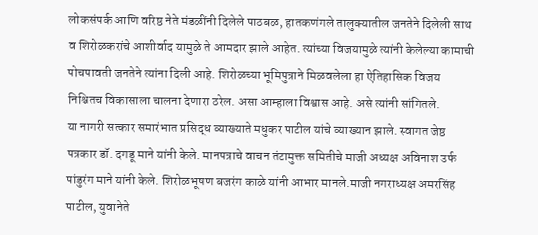लोकसंपर्क आणि वरिष्ठ नेते मंडळींनी दिलेले पाठबळ, हातकणंगले तालुक्यातील जनतेने दिलेली साथ व शिरोळकरांचे आशीर्वाद यामुळे ते आमदार झाले आहेत. त्यांच्या विजयामुळे त्यांनी केलेल्या कामाची पोचपावती जनतेने त्यांना दिली आहे. शिरोळच्या भूमिपुत्राने मिळवलेला हा ऐतिहासिक विजय निश्चितच विकासाला चालना देणारा ठरेल. असा आम्हाला विश्वास आहे. असे त्यांनी सांगितले.
या नागरी सत्कार समारंभात प्रसिद्ध व्याख्याते मधुकर पाटील यांचे व्याख्यान झाले. स्वागत जेष्ठ पत्रकार डॉ. दगडू माने यांनी केले. मानपत्राचे वाचन तंटामुक्त समितीचे माजी अध्यक्ष अविनाश उर्फ पांडुरंग माने यांनी केले. शिरोळभूषण बजरंग काळे यांनी आभार मानले.माजी नगराध्यक्ष अमरसिंह पाटील, युवानेते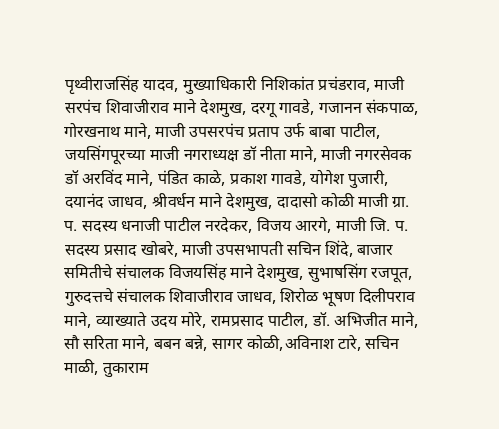पृथ्वीराजसिंह यादव, मुख्याधिकारी निशिकांत प्रचंडराव, माजी सरपंच शिवाजीराव माने देशमुख, दरगू गावडे, गजानन संकपाळ, गोरखनाथ माने, माजी उपसरपंच प्रताप उर्फ बाबा पाटील, जयसिंगपूरच्या माजी नगराध्यक्ष डॉ नीता माने, माजी नगरसेवक डॉ अरविंद माने, पंडित काळे, प्रकाश गावडे, योगेश पुजारी, दयानंद जाधव, श्रीवर्धन माने देशमुख, दादासो कोळी माजी ग्रा. प. सदस्य धनाजी पाटील नरदेकर, विजय आरगे, माजी जि. प. सदस्य प्रसाद खोबरे, माजी उपसभापती सचिन शिंदे, बाजार समितीचे संचालक विजयसिंह माने देशमुख, सुभाषसिंग रजपूत, गुरुदत्तचे संचालक शिवाजीराव जाधव, शिरोळ भूषण दिलीपराव माने, व्याख्याते उदय मोरे, रामप्रसाद पाटील, डॉ. अभिजीत माने, सौ सरिता माने, बबन बन्ने, सागर कोळी,अविनाश टारे, सचिन माळी, तुकाराम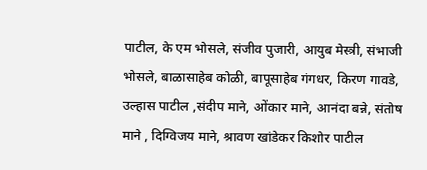पाटील, के एम भोसले, संजीव पुजारी, आयुब मेस्त्री, संभाजी भोसले, बाळासाहेब कोळी, बापूसाहेब गंगधर, किरण गावडे, उल्हास पाटील ,संदीप माने, ओंकार माने, आनंदा बन्ने, संतोष माने , दिग्विजय माने, श्रावण खांडेकर किशोर पाटील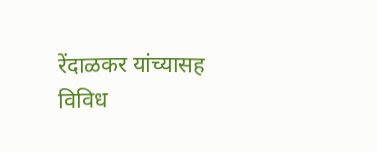रेंदाळकर यांच्यासह विविध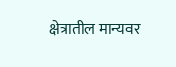क्षेत्रातील मान्यवर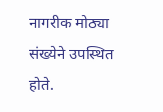नागरीक मोठ्या संख्येने उपस्थित होते.